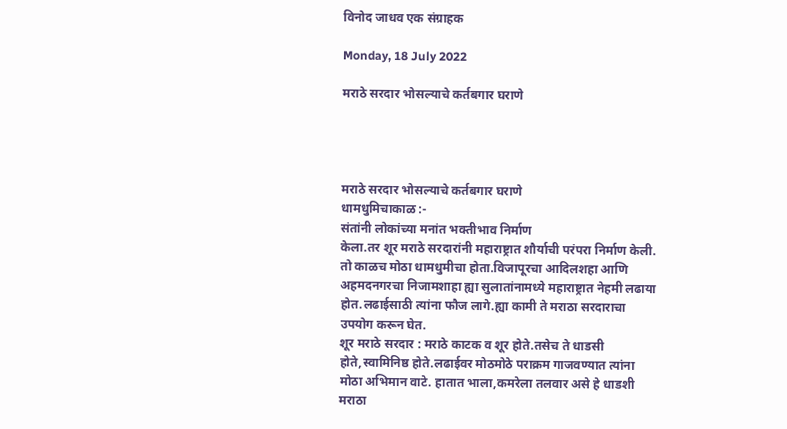विनोद जाधव एक संग्राहक

Monday, 18 July 2022

मराठे सरदार भोसल्याचे कर्तबगार घराणे




मराठे सरदार भोसल्याचे कर्तबगार घराणे
धामधुमिचाकाळ :-
संतांनी लोकांच्या मनांत भक्तीभाव निर्माण
केला.तर शूर मराठे सरदारांनी महाराष्ट्रात शौर्याची परंपरा निर्माण केली.
तो काळच मोठा धामधुमीचा होता.विजापूरचा आदिलशहा आणि
अहमदनगरचा निजामशाहा ह्या सुलातांनामध्ये महाराष्ट्रात नेहमी लढाया
होत.लढाईसाठी त्यांना फौज लागे.ह्या कामी ते मराठा सरदाराचा
उपयोग करून घेत.
शूर मराठे सरदार : मराठे काटक व शूर होते.तसेच ते धाडसी
होते,स्वामिनिष्ठ होते.लढाईवर मोठमोठे पराक्रम गाजवण्यात त्यांना
मोठा अभिमान वाटे. हातात भाला,कमरेला तलवार असे हे धाडशी
मराठा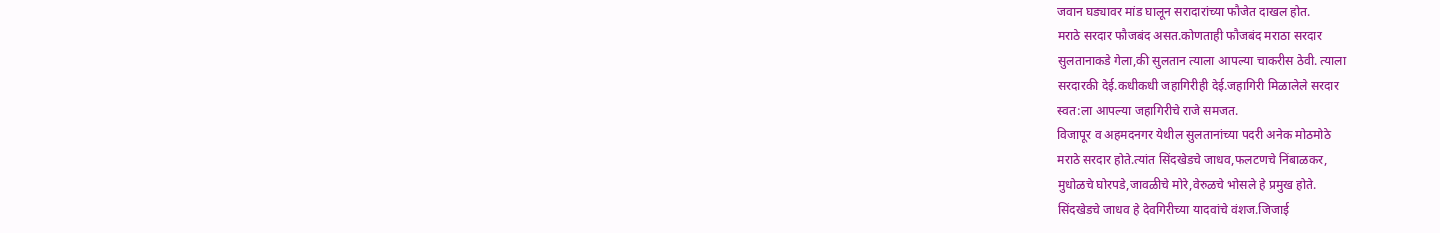जवान घड्यावर मांड घालून सरादारांच्या फौजेत दाखल होत.
मराठे सरदार फौजबंद असत.कोणताही फौजबंद मराठा सरदार
सुलतानाकडे गेला,की सुलतान त्याला आपल्या चाकरीस ठेवी. त्याला
सरदारकी देई.कधीकधी जहागिरीही देई.जहागिरी मिळालेले सरदार
स्वत:ला आपल्या जहागिरीचे राजे समजत.
विजापूर व अहमदनगर येथील सुलतानांच्या पदरी अनेक मोठमोठे
मराठे सरदार होते.त्यांत सिंदखेडचे जाधव,फलटणचे निंबाळकर,
मुधोळचे घोरपडे,जावळीचे मोरे,वेरुळचे भोसले हे प्रमुख होते.
सिंदखेडचे जाधव हे देवगिरीच्या यादवांचे वंशज.जिजाई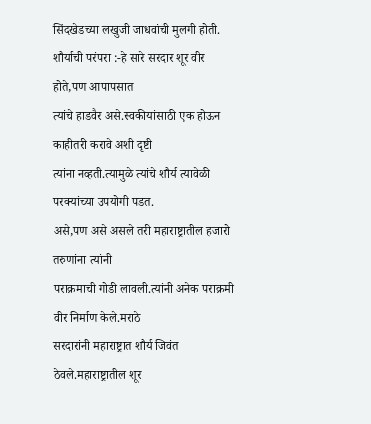सिंदखेडच्या लखुजी जाधवांची मुलगी होती.
शौर्याची परंपरा :-हे सारे सरदार शूर वीर होते,पण आपापसात
त्यांचे हाडवैर असे.स्वकीयांसाठी एक होऊन काहीतरी करावे अशी दृष्टी
त्यांना नव्हती.त्यामुळे त्यांचे शौर्य त्यावेळी परक्यांच्या उपयोगी पडत.
असे,पण असे असले तरी महाराष्ट्रातील हजारो तरुणांना त्यांनी
पराक्रमाची गोडी लावली.त्यांनी अनेक पराक्रमी वीर निर्माण केले.मराठे
सरदारांनी महाराष्ट्रात शौर्य जिवंत ठेवले.महाराष्ट्रातील शूर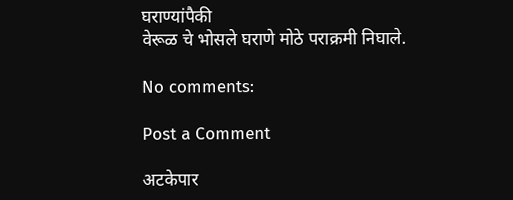घराण्यांपैकी
वेरूळ चे भोसले घराणे मोठे पराक्रमी निघाले.

No comments:

Post a Comment

अटकेपार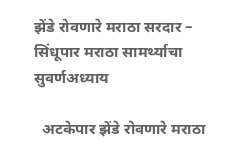झेंडे रोवणारे मराठा सरदार – सिंधूपार मराठा सामर्थ्याचा सुवर्णअध्याय

  अटकेपार झेंडे रोवणारे मराठा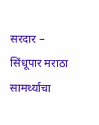सरदार – सिंधूपार मराठा सामर्थ्याचा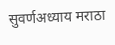सुवर्णअध्याय मराठा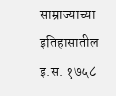साम्राज्याच्या इतिहासातील इ.स. १७५८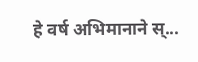हे वर्ष अभिमानाने स्...